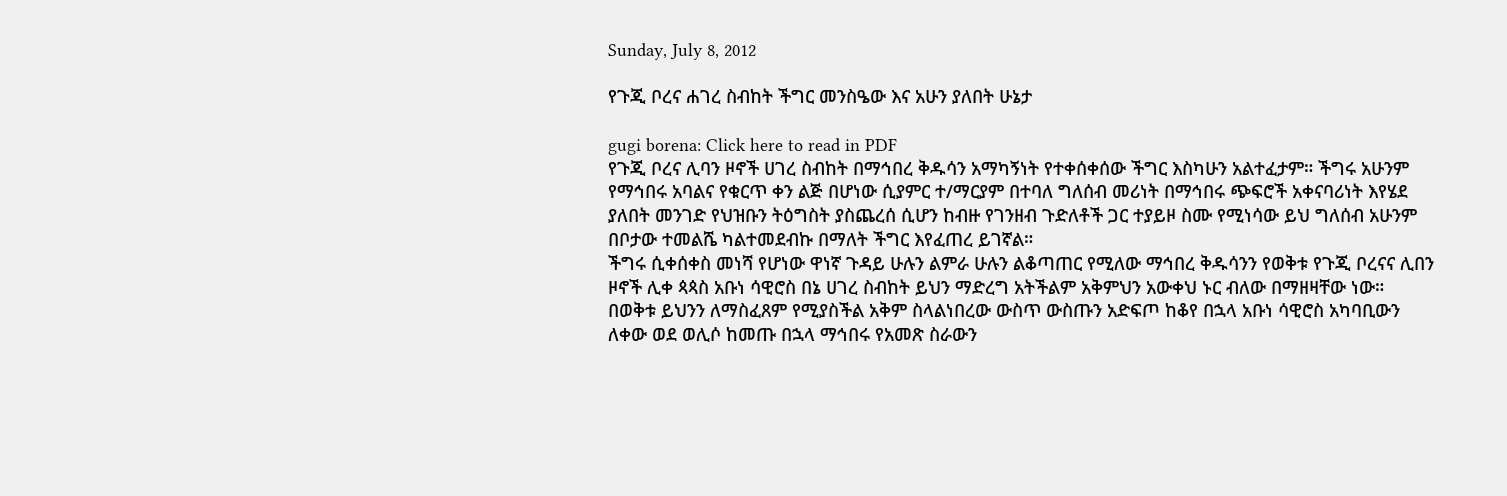Sunday, July 8, 2012

የጉጂ ቦረና ሐገረ ስብከት ችግር መንስዔው እና አሁን ያለበት ሁኔታ

gugi borena: Click here to read in PDF
የጉጂ ቦረና ሊባን ዞኖች ሀገረ ስብከት በማኅበረ ቅዱሳን አማካኝነት የተቀሰቀሰው ችግር እስካሁን አልተፈታም። ችግሩ አሁንም የማኅበሩ አባልና የቁርጥ ቀን ልጅ በሆነው ሲያምር ተ/ማርያም በተባለ ግለሰብ መሪነት በማኅበሩ ጭፍሮች አቀናባሪነት እየሄደ ያለበት መንገድ የህዝቡን ትዕግስት ያስጨረሰ ሲሆን ከብዙ የገንዘብ ጉድለቶች ጋር ተያይዞ ስሙ የሚነሳው ይህ ግለሰብ አሁንም በቦታው ተመልሼ ካልተመደብኩ በማለት ችግር እየፈጠረ ይገኛል።
ችግሩ ሲቀሰቀስ መነሻ የሆነው ዋነኛ ጉዳይ ሁሉን ልምራ ሁሉን ልቆጣጠር የሚለው ማኅበረ ቅዱሳንን የወቅቱ የጉጂ ቦረናና ሊበን ዞኖች ሊቀ ጳጳስ አቡነ ሳዊሮስ በኔ ሀገረ ስብከት ይህን ማድረግ አትችልም አቅምህን አውቀህ ኑር ብለው በማዘዛቸው ነው። በወቅቱ ይህንን ለማስፈጸም የሚያስችል አቅም ስላልነበረው ውስጥ ውስጡን አድፍጦ ከቆየ በኋላ አቡነ ሳዊሮስ አካባቢውን ለቀው ወደ ወሊሶ ከመጡ በኋላ ማኅበሩ የአመጽ ስራውን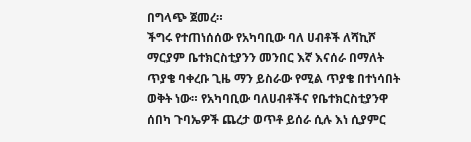በግላጭ ጀመረ።
ችግሩ የተጠነሰሰው የአካባቢው ባለ ሀብቶች ለሻኪሾ ማርያም ቤተክርስቲያንን መንበር እኛ እናሰራ በማለት ጥያቄ ባቀረቡ ጊዜ ማን ይስራው የሚል ጥያቄ በተነሳበት ወቅት ነው። የአካባቢው ባለሀብቶችና የቤተክርስቲያንዋ ሰበካ ጉባኤዎች ጨረታ ወጥቶ ይሰራ ሲሉ እነ ሲያምር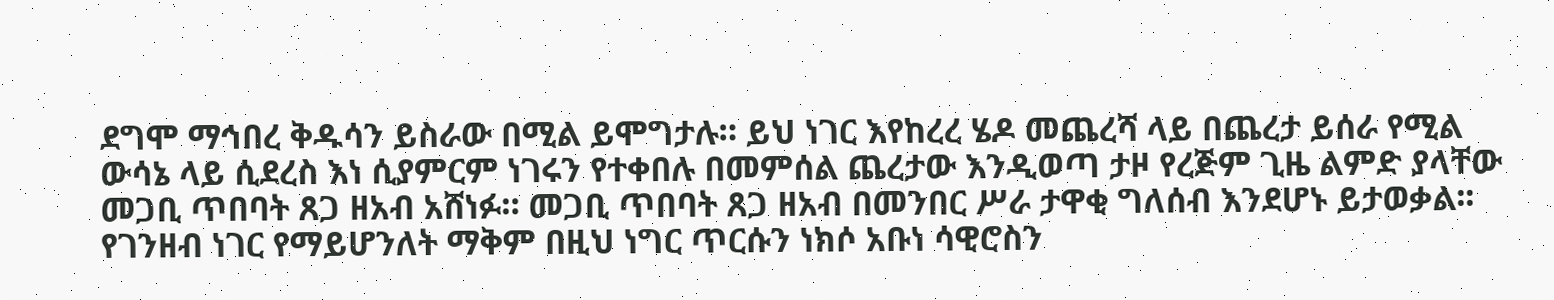ደግሞ ማኅበረ ቅዱሳን ይስራው በሚል ይሞግታሉ። ይህ ነገር እየከረረ ሄዶ መጨረሻ ላይ በጨረታ ይሰራ የሚል ውሳኔ ላይ ሲደረስ እነ ሲያምርም ነገሩን የተቀበሉ በመምሰል ጨረታው እንዲወጣ ታዞ የረጅም ጊዜ ልምድ ያላቸው መጋቢ ጥበባት ጸጋ ዘአብ አሸነፉ። መጋቢ ጥበባት ጸጋ ዘአብ በመንበር ሥራ ታዋቂ ግለሰብ እንደሆኑ ይታወቃል፡፡  የገንዘብ ነገር የማይሆንለት ማቅም በዚህ ነግር ጥርሱን ነክሶ አቡነ ሳዊሮስን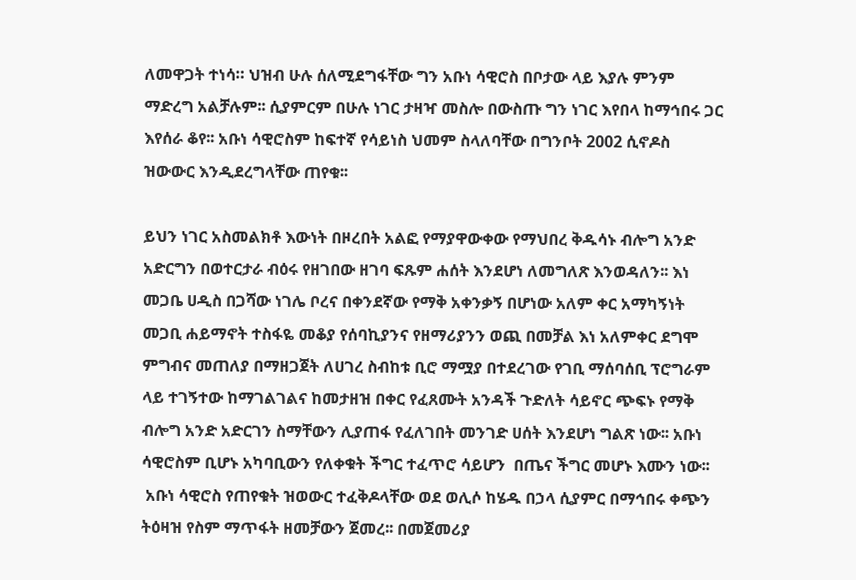ለመዋጋት ተነሳ። ህዝብ ሁሉ ሰለሚደግፋቸው ግን አቡነ ሳዊሮስ በቦታው ላይ እያሉ ምንም ማድረግ አልቻሉም፡፡ ሲያምርም በሁሉ ነገር ታዛዣ መስሎ በውስጡ ግን ነገር እየበላ ከማኅበሩ ጋር እየሰራ ቆየ፡፡ አቡነ ሳዊሮስም ከፍተኛ የሳይነስ ህመም ስላለባቸው በግንቦት 2002 ሲኖዶስ ዝውውር እንዲደረግላቸው ጠየቁ፡፡

ይህን ነገር አስመልክቶ እውነት በዞረበት አልፎ የማያዋውቀው የማህበረ ቅዱሳኑ ብሎግ አንድ አድርግን በወተርታራ ብዕሩ የዘገበው ዘገባ ፍጹም ሐሰት እንደሆነ ለመግለጽ እንወዳለን፡፡ እነ መጋቤ ሀዲስ በጋሻው ነገሌ ቦረና በቀንደኛው የማቅ አቀንቃኝ በሆነው አለም ቀር አማካኝነት  መጋቢ ሐይማኖት ተስፋዬ መቆያ የሰባኪያንና የዘማሪያንን ወጪ በመቻል እነ አለምቀር ደግሞ ምግብና መጠለያ በማዘጋጀት ለሀገረ ስብከቱ ቢሮ ማሟያ በተደረገው የገቢ ማሰባሰቢ ፕሮግራም ላይ ተገኝተው ከማገልገልና ከመታዘዝ በቀር የፈጸሙት አንዳች ጉድለት ሳይኖር ጭፍኑ የማቅ ብሎግ አንድ አድርገን ስማቸውን ሊያጠፋ የፈለገበት መንገድ ሀሰት እንደሆነ ግልጽ ነው፡፡ አቡነ ሳዊሮስም ቢሆኑ አካባቢውን የለቀቁት ችግር ተፈጥሮ ሳይሆን  በጤና ችግር መሆኑ እሙን ነው፡፡
 አቡነ ሳዊሮስ የጠየቁት ዝወውር ተፈቅዶላቸው ወደ ወሊሶ ከሄዱ በኃላ ሲያምር በማኅበሩ ቀጭን ትዕዛዝ የስም ማጥፋት ዘመቻውን ጀመረ፡፡ በመጀመሪያ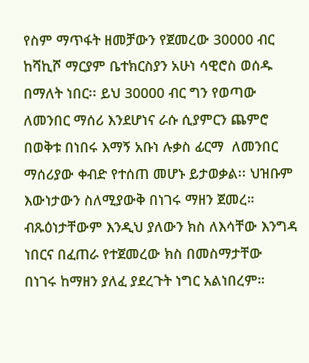የስም ማጥፋት ዘመቻውን የጀመረው 30000 ብር ከሻኪሾ ማርያም ቤተክርስያን አሁነ ሳዊሮስ ወሰዱ በማለት ነበር፡፡ ይህ 30000 ብር ግን የወጣው ለመንበር ማሰሪ እንደሆነና ራሱ ሲያምርን ጨምሮ በወቅቱ በነበሩ እማኝ አቡነ ሉቃስ ፊርማ  ለመንበር ማሰሪያው ቀብድ የተሰጠ መሆኑ ይታወቃል፡፡ ህዝቡም እውነታውን ስለሚያውቅ በነገሩ ማዘን ጀመረ። ብጹዕነታቸውም እንዲህ ያለውን ክስ ለእሳቸው እንግዳ ነበርና በፈጠራ የተጀመረው ክስ በመስማታቸው በነገሩ ከማዘን ያለፈ ያደረጉት ነግር አልነበረም።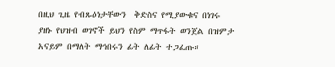በዚህ ጊዜ የብጹዕነታቸውን  ቅድስና የሚያውቁና በነገሩ ያዘኑ የህዝብ ወገኖች ይህን የስም ማጥፋት ወንጀል በዝምታ አናይም በማለት ማኅበሩን ፊት ለፊት ተጋፈጡ።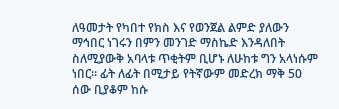ለዓመታት የካበተ የክስ እና የወንጀል ልምድ ያለውን ማኅበር ነገሩን በምን መንገድ ማስኬድ እንዳለበት ስለሚያውቅ አባላቱ ጥቂትም ቢሆኑ ለሁከቱ ግን አላነሱም ነበር። ፊት ለፊት በሚታይ የትኛውም መድረክ ማቅ 50 ሰው ቢያቆም ከሱ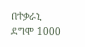በተቃራኒ ደግሞ 1000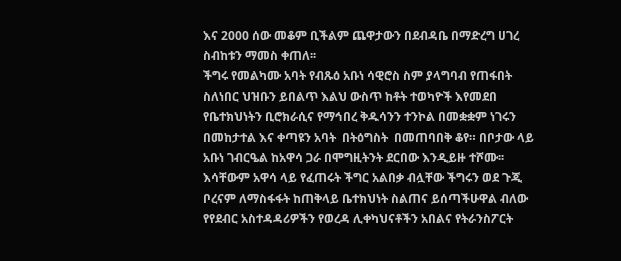እና 2000 ሰው መቆም ቢችልም ጨዋታውን በደብዳቤ በማድረግ ሀገረ ስብከቱን ማመስ ቀጠለ፡፡
ችግሩ የመልካሙ አባት የብጹዕ አቡነ ሳዊሮስ ስም ያላግባብ የጠፋበት ስለነበር ህዝቡን ይበልጥ እልህ ውስጥ ከቶት ተወካዮች እየመደበ የቤተክህነትን ቢሮክራሲና የማኅበረ ቅዱሳንን ተንኮል በመቋቋም ነገሩን በመከታተል እና ቀጣዩን አባት  በትዕግስት  በመጠባበቅ ቆየ። በቦታው ላይ አቡነ ገብርዔል ከአዋሳ ጋራ በሞግዚትንት ደርበው እንዲይዙ ተሾሙ፡፡ እሳቸውም አዋሳ ላይ የፈጠሩት ችግር አልበቃ ብሏቸው ችግሩን ወደ ጉጂ ቦረናም ለማስፋፋት ከጠቅላይ ቤተክህነት ስልጠና ይሰጣችሁዋል ብለው የየደብር አስተዳዳሪዎችን የወረዳ ሊቀካህናቶችን አበልና የትራንስፖርት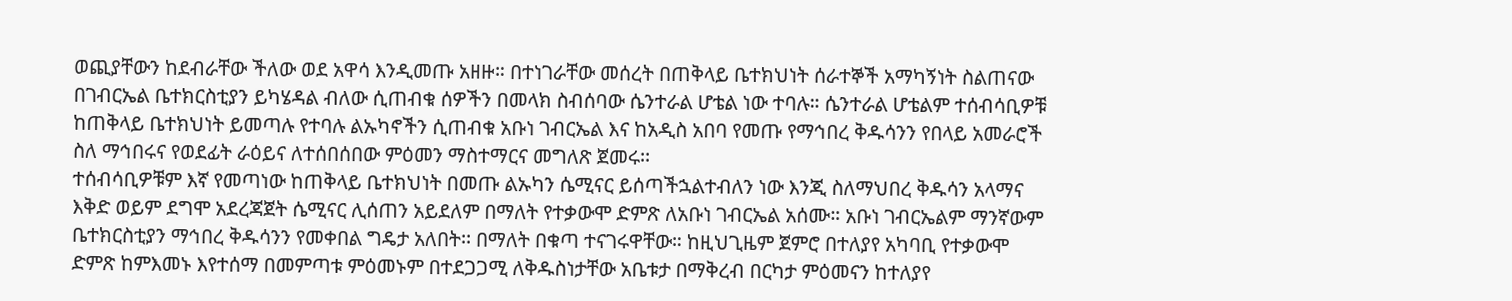ወጪያቸውን ከደብራቸው ችለው ወደ አዋሳ እንዲመጡ አዘዙ። በተነገራቸው መሰረት በጠቅላይ ቤተክህነት ሰራተኞች አማካኝነት ስልጠናው በገብርኤል ቤተክርስቲያን ይካሄዳል ብለው ሲጠብቁ ሰዎችን በመላክ ስብሰባው ሴንተራል ሆቴል ነው ተባሉ። ሴንተራል ሆቴልም ተሰብሳቢዎቹ ከጠቅላይ ቤተክህነት ይመጣሉ የተባሉ ልኡካኖችን ሲጠብቁ አቡነ ገብርኤል እና ከአዲስ አበባ የመጡ የማኅበረ ቅዱሳንን የበላይ አመራሮች ስለ ማኅበሩና የወደፊት ራዕይና ለተሰበሰበው ምዕመን ማስተማርና መግለጽ ጀመሩ፡፡
ተሰብሳቢዎቹም እኛ የመጣነው ከጠቅላይ ቤተክህነት በመጡ ልኡካን ሴሚናር ይሰጣችኋልተብለን ነው እንጂ ስለማህበረ ቅዱሳን አላማና እቅድ ወይም ደግሞ አደረጃጀት ሴሚናር ሊሰጠን አይደለም በማለት የተቃውሞ ድምጽ ለአቡነ ገብርኤል አሰሙ። አቡነ ገብርኤልም ማንኛውም ቤተክርስቲያን ማኅበረ ቅዱሳንን የመቀበል ግዴታ አለበት፡፡ በማለት በቁጣ ተናገሩዋቸው። ከዚህጊዜም ጀምሮ በተለያየ አካባቢ የተቃውሞ ድምጽ ከምእመኑ እየተሰማ በመምጣቱ ምዕመኑም በተደጋጋሚ ለቅዱስነታቸው አቤቱታ በማቅረብ በርካታ ምዕመናን ከተለያየ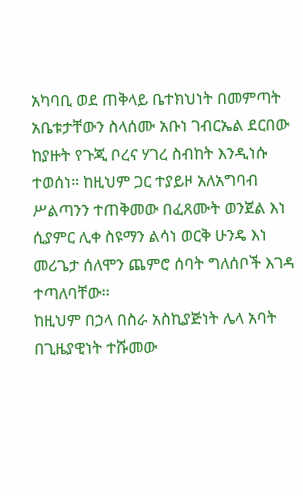አካባቢ ወደ ጠቅላይ ቤተክህነት በመምጣት አቤቱታቸውን ስላሰሙ አቡነ ገብርኤል ደርበው ከያዙት የጉጂ ቦረና ሃገረ ስብከት እንዲነሱ ተወሰነ። ከዚህም ጋር ተያይዞ አለአግባብ ሥልጣንን ተጠቅመው በፈጸሙት ወንጀል እነ ሲያምር ሊቀ ስዩማን ልሳነ ወርቅ ሁንዴ እነ መሪጌታ ሰለሞን ጨምሮ ሰባት ግለሰቦች እገዳ ተጣለባቸው፡፡
ከዚህም በኃላ በስራ አስኪያጅነት ሌላ አባት በጊዜያዊነት ተሹመው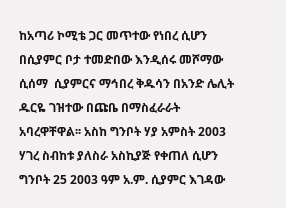ከአጣሪ ኮሚቴ ጋር መጥተው የነበረ ሲሆን በሲያምር ቦታ ተመድበው እንዲሰሩ መሾማው ሲሰማ  ሲያምርና ማኅበረ ቅዱሳን በአንድ ሌሊት ዱርዬ ገዝተው በጩቤ በማስፈራራት አባረዋቸዋል፡፡ አስከ ግንቦት ሃያ አምስት 2003 ሃገረ ስብከቱ ያለስራ አስኪያጅ የቀጠለ ሲሆን ግንቦት 25 2003 ዓም አ.ም. ሲያምር እገዳው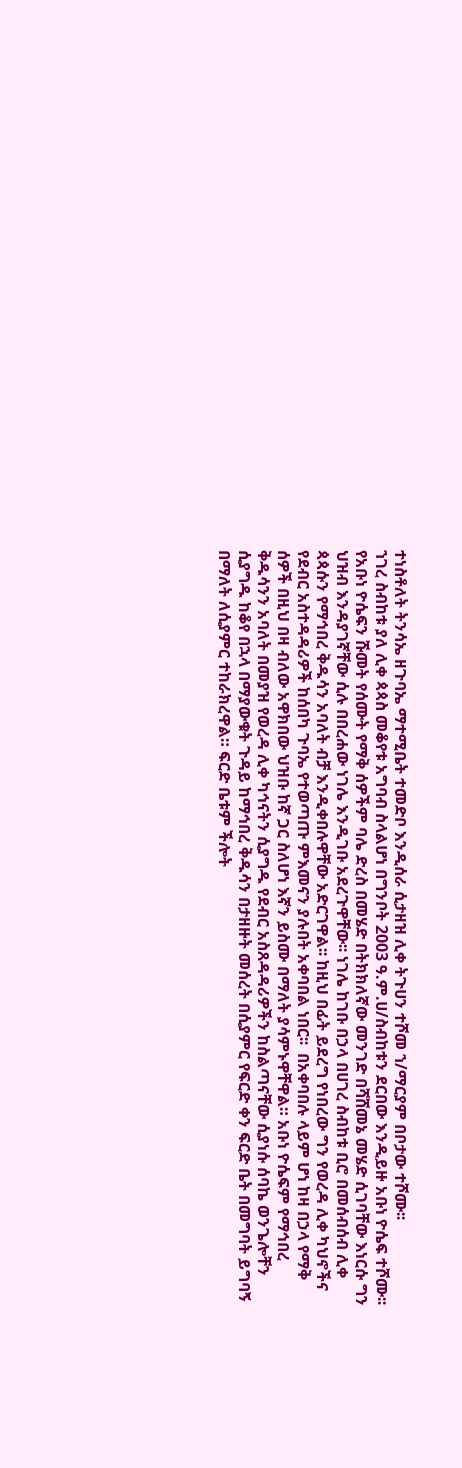ተነስቶለት ትንሳኤ ዘጉባኤ ማተሚቤት ተመድቦ እንዲሰራ ሲታዘዝ ሊቀ ትጉሀን ተሾመ ኀ/ማርያም በቦታው ተሾሙ፡፡
ኀገረ ስብከቱ ያለ ሊቀ ጳጳስ መቆየቱ አግባብ ስላልሆነ በግንቦት 2003 ዓ.ም.ሀ/ስብከቱን ደርበው እንዲይዙ አቡነ ዮሴፍ ተሾሙ፡፡ የአቡነ ዮሴፍን ሹመት የሰሙት የማቅ ሰዎችም ባሌ ድረስ በመሄድ በትክክለኛው መንገድ በሻሸመኔ መሄድ ሲገባቸው እነርሱ ግን ህዝብ እንዳያገኛቸው ሲሉ በበረሐው ነገሌ እንዲገቡ አደረጉዋቸው፡፡ ነገሌ ከገቡ በኃላ በሀገረ ስብከቱ ቢሮ በመሰብሰብ ሊቀ ጳጳሱን የማኅበረ ቅዱሳን አባለት ብቻ እንዲቀበሉዋቸው አድርገዋል፡፡ ከዚህ በፊት ይደረግ የነበረው ግን የወረዳ ሊቀ ካህኖችና የደብር አስተዳዳሪዎች ከሰበካ ጉባኤ የተወጣጡ ምእመናን ያሉበት አቀባበል ነበር፡፡  በአቀባበሉ ላይም ሆነ ከዛ በኃላ የማቅ ሰዎች በዚህ በዛ ብለው አዋክበው ህዝቡ ከኛ ጋር ስለሆነ እኛን ይስሙ በማለት ያሳምኑዋቸዋል። አቡነ ዮሴፍም የማኅበረ ቅዱሳንን አባለት በመያዝ የወረዳ ሊቀ ካኅናትን ሲያግዱ የደብር አስጸዳዳሪዎችን ከስልጣናቸው ሲያነሱ ሰባኬ ወንጌሎቸን ሲያግዱ ከቆየ በኋላ በማያውቁት ጉዳይ ከማኅበረ ቅዱሳን በታዘዙት መሰረት በሲያምር የፍርድ ቀን ፍርድ ቤት በመግባት ይግባኝ በማለት ለሲያምር ተከራክረዋል። ፍርድ ቤቱም ችሎት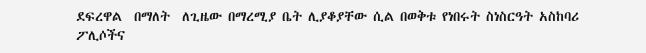ደፍረዋል  በማለት  ለጊዜው በማረሚያ ቤት ሊያቆያቸው ሲል በወቅቱ የነበሩት ስነስርዓት አስከባሪ ፖሊሶችና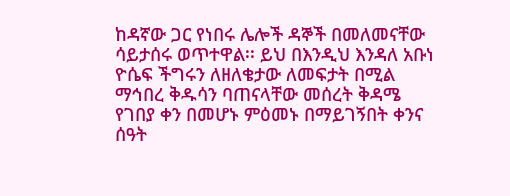ከዳኛው ጋር የነበሩ ሌሎች ዳኞች በመለመናቸው ሳይታሰሩ ወጥተዋል፡፡ ይህ በእንዲህ እንዳለ አቡነ ዮሴፍ ችግሩን ለዘለቄታው ለመፍታት በሚል ማኅበረ ቅዱሳን ባጠናላቸው መሰረት ቅዳሜ የገበያ ቀን በመሆኑ ምዕመኑ በማይገኝበት ቀንና ሰዓት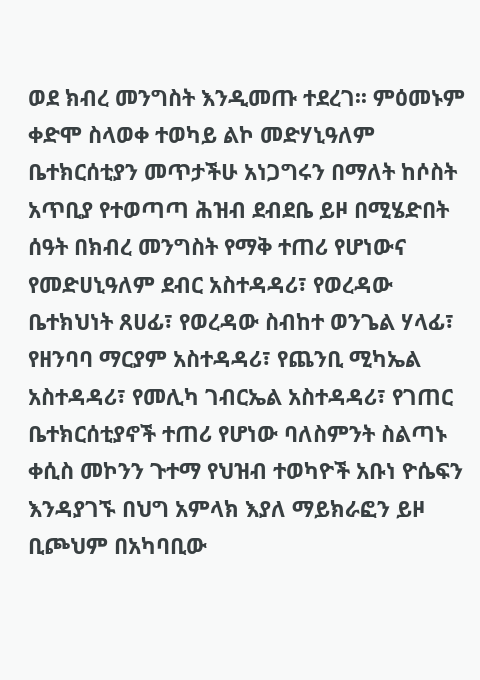ወደ ክብረ መንግስት እንዲመጡ ተደረገ፡፡ ምዕመኑም ቀድሞ ስላወቀ ተወካይ ልኮ መድሃኒዓለም ቤተክርሰቲያን መጥታችሁ አነጋግሩን በማለት ከሶስት አጥቢያ የተወጣጣ ሕዝብ ደብደቤ ይዞ በሚሄድበት ሰዓት በክብረ መንግስት የማቅ ተጠሪ የሆነውና የመድሀኒዓለም ደብር አስተዳዳሪ፣ የወረዳው ቤተክህነት ጸሀፊ፣ የወረዳው ስብከተ ወንጌል ሃላፊ፣ የዘንባባ ማርያም አስተዳዳሪ፣ የጨንቢ ሚካኤል አስተዳዳሪ፣ የመሊካ ገብርኤል አስተዳዳሪ፣ የገጠር ቤተክርሰቲያኖች ተጠሪ የሆነው ባለስምንት ስልጣኑ ቀሲስ መኮንን ጉተማ የህዝብ ተወካዮች አቡነ ዮሴፍን እንዳያገኙ በህግ አምላክ እያለ ማይክራፎን ይዞ ቢጮህም በአካባቢው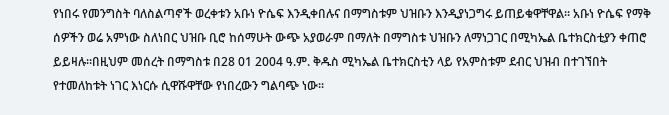የነበሩ የመንግስት ባለስልጣኖች ወረቀቱን አቡነ ዮሴፍ እንዲቀበሉና በማግስቱም ህዝቡን እንዲያነጋግሩ ይጠይቁዋቸዋል፡፡ አቡነ ዮሴፍ የማቅ ሰዎችን ወሬ አምነው ስለነበር ህዝቡ ቢሮ ከሰማሁት ውጭ አያወራም በማለት በማግስቱ ህዝቡን ለማነጋገር በሚካኤል ቤተክርስቲያን ቀጠሮ ይይዛሉ።በዚህም መሰረት በማግስቱ በ28 01 2004 ዓ.ም. ቅዱስ ሚካኤል ቤተክርስቲን ላይ የአምስቱም ደብር ህዝብ በተገኘበት የተመለከቱት ነገር እነርሱ ሲዋሹዋቸው የነበረውን ግልባጭ ነው፡፡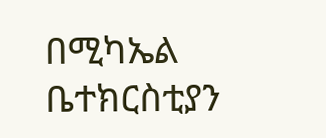በሚካኤል ቤተክርስቲያን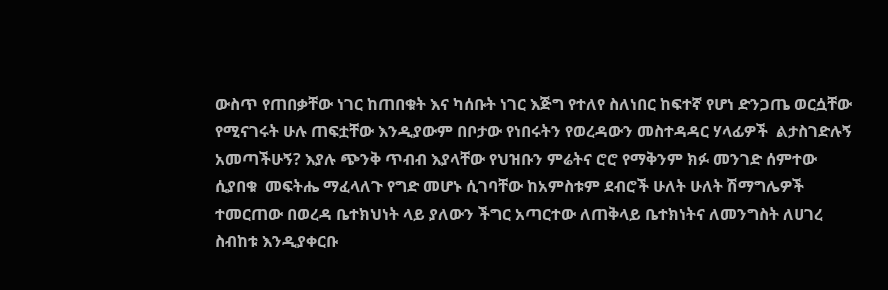ውስጥ የጠበቃቸው ነገር ከጠበቁት እና ካሰቡት ነገር እጅግ የተለየ ስለነበር ከፍተኛ የሆነ ድንጋጤ ወርሷቸው የሚናገሩት ሁሉ ጠፍቷቸው እንዲያውም በቦታው የነበሩትን የወረዳውን መስተዳዳር ሃላፊዎች  ልታስገድሉኝ አመጣችሁኝ? እያሉ ጭንቅ ጥብብ እያላቸው የህዝቡን ምሬትና ሮሮ የማቅንም ክፉ መንገድ ሰምተው ሲያበቁ  መፍትሔ ማፈላለጉ የግድ መሆኑ ሲገባቸው ከአምስቱም ደብሮች ሁለት ሁለት ሽማግሌዎች ተመርጠው በወረዳ ቤተክህነት ላይ ያለውን ችግር አጣርተው ለጠቅላይ ቤተክነትና ለመንግስት ለሀገረ ስብከቱ እንዲያቀርቡ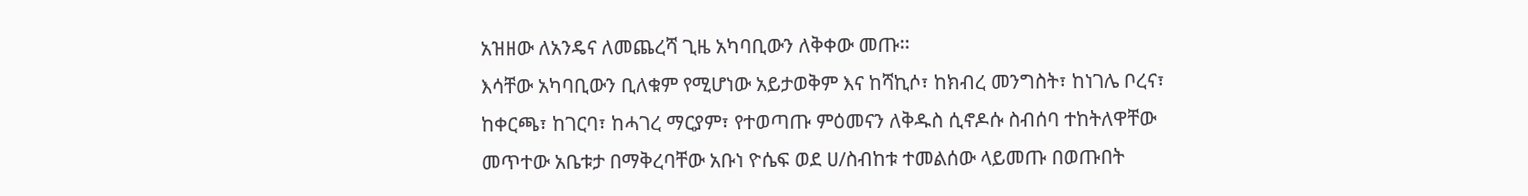አዝዘው ለአንዴና ለመጨረሻ ጊዜ አካባቢውን ለቅቀው መጡ፡፡
እሳቸው አካባቢውን ቢለቁም የሚሆነው አይታወቅም እና ከሻኪሶ፣ ከክብረ መንግስት፣ ከነገሌ ቦረና፣ ከቀርጫ፣ ከገርባ፣ ከሓገረ ማርያም፣ የተወጣጡ ምዕመናን ለቅዱስ ሲኖዶሱ ስብሰባ ተከትለዋቸው መጥተው አቤቱታ በማቅረባቸው አቡነ ዮሴፍ ወደ ሀ/ስብከቱ ተመልሰው ላይመጡ በወጡበት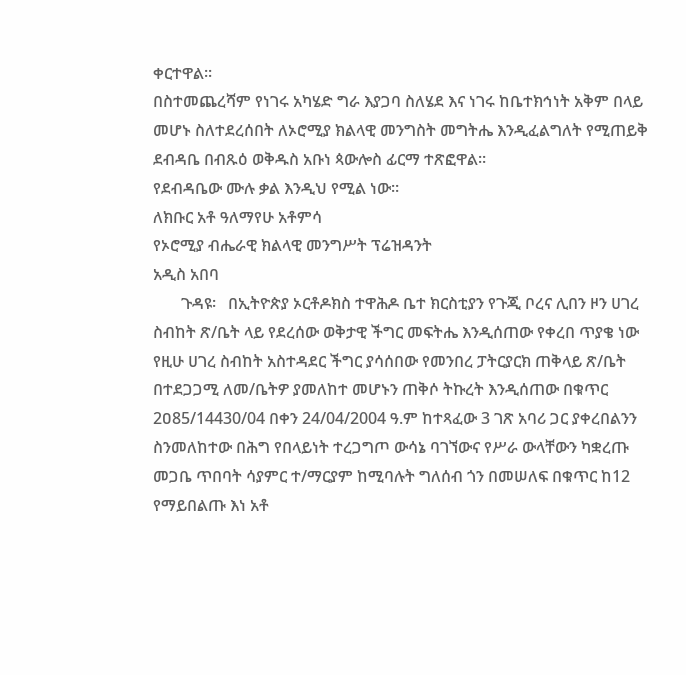ቀርተዋል፡፡
በስተመጨረሻም የነገሩ አካሄድ ግራ እያጋባ ስለሄደ እና ነገሩ ከቤተክኅነት አቅም በላይ መሆኑ ስለተደረሰበት ለኦሮሚያ ክልላዊ መንግስት መግትሔ እንዲፈልግለት የሚጠይቅ ደብዳቤ በብጹዕ ወቅዱስ አቡነ ጳውሎስ ፊርማ ተጽፎዋል።
የደብዳቤው ሙሉ ቃል እንዲህ የሚል ነው።
ለክቡር አቶ ዓለማየሁ አቶምሳ
የኦሮሚያ ብሔራዊ ክልላዊ መንግሥት ፕሬዝዳንት
አዲስ አበባ
       ጉዳዩ፡   በኢትዮጵያ ኦርቶዶክስ ተዋሕዶ ቤተ ክርስቲያን የጉጂ ቦረና ሊበን ዞን ሀገረ ስብከት ጽ/ቤት ላይ የደረሰው ወቅታዊ ችግር መፍትሔ እንዲሰጠው የቀረበ ጥያቄ ነው
የዚሁ ሀገረ ስብከት አስተዳደር ችግር ያሳሰበው የመንበረ ፓትርያርክ ጠቅላይ ጽ/ቤት በተደጋጋሚ ለመ/ቤትዎ ያመለከተ መሆኑን ጠቅሶ ትኩረት እንዲሰጠው በቁጥር 2ዐ85/14430/04 በቀን 24/04/2004 ዓ.ም ከተጻፈው 3 ገጽ አባሪ ጋር ያቀረበልንን ስንመለከተው በሕግ የበላይነት ተረጋግጦ ውሳኔ ባገኘውና የሥራ ውላቸውን ካቋረጡ መጋቤ ጥበባት ሳያምር ተ/ማርያም ከሚባሉት ግለሰብ ጎን በመሠለፍ በቁጥር ከ12 የማይበልጡ እነ አቶ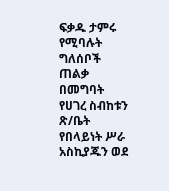ፍቃዱ ታምሩ የሚባሉት ግለሰቦች ጠልቃ በመግባት የሀገረ ስብከቱን ጽ/ቤት የበላይነት ሥራ አስኪያጁን ወደ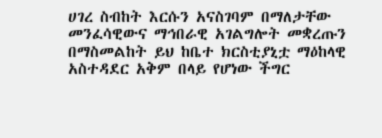ሀገረ ስብከት እርሱን አናስገባም በማለታቸው መንፈሳዊውና ማኅበራዊ አገልግሎት መቋረጡን በማስመልከት ይህ ከቤተ ክርስቲያኒቷ ማዕከላዊ አስተዳደር አቅም በላይ የሆነው ችግር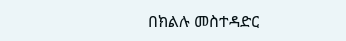በክልሉ መስተዳድር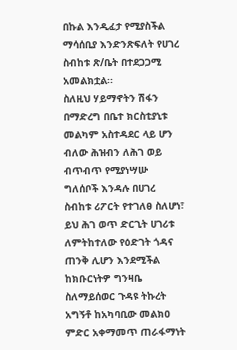በኩል እንዲፈታ የሚያስችል ማሳሰቢያ እንድንጽፍለት የሀገረ ስብከቱ ጽ/ቤት በተደጋጋሚ አመልክቷል፡፡
ስለዚህ ሃይማኖትን ሽፋን በማድረግ በቤተ ክርስቲያኒቱ መልካም አስተዳደር ላይ ሆን ብለው ሕዝብን ለሕገ ወይ ብጥብጥ የሚያነሣሡ ግለሰቦች እንዳሉ በሀገረ ስብከቱ ሪፖርት የተገለፀ ስለሆነ፣ ይህ ሕገ ወጥ ድርጊት ሀገሪቱ ለምትከተለው የዕድገት ጎዳና ጠንቅ ሊሆን እንደሚችል ከክቡርነትዎ ግንዛቤ ስለማይሰወር ጉዳዩ ትኩረት አግኝቶ ከአካባቢው መልክዐ ምድር አቀማመጥ ጠራፋማነት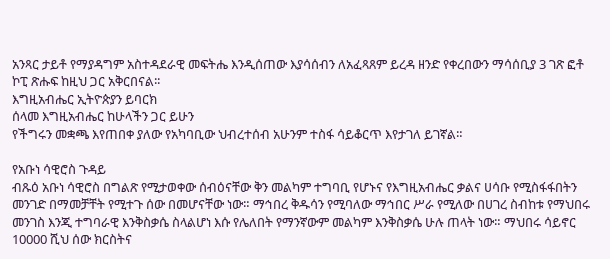አንጻር ታይቶ የማያዳግም አስተዳደራዊ መፍትሔ እንዲሰጠው እያሳሰብን ለአፈጻጸም ይረዳ ዘንድ የቀረበውን ማሳሰቢያ 3 ገጽ ፎቶ ኮፒ ጽሑፍ ከዚህ ጋር አቅርበናል፡፡
እግዚአብሔር ኢትዮጵያን ይባርክ
ሰላመ እግዚአብሔር ከሁላችን ጋር ይሁን
የችግሩን መቋጫ እየጠበቀ ያለው የአካባቢው ህብረተሰብ አሁንም ተስፋ ሳይቆርጥ እየታገለ ይገኛል።

የአቡነ ሳዊሮስ ጉዳይ
ብጹዕ አቡነ ሳዊሮስ በግልጽ የሚታወቀው ሰብዕናቸው ቅን መልካም ተግባቢ የሆኑና የእግዚአብሔር ቃልና ሀሳቡ የሚስፋፋበትን መንገድ በማመቻቸት የሚተጉ ሰው በመሆናቸው ነው። ማኅበረ ቅዱሳን የሚባለው ማኅበር ሥራ የሚለው በሀገረ ስብከቱ የማህበሩ መንገስ እንጂ ተግባራዊ እንቅስቃሴ ስላልሆነ እሱ የሌለበት የማንኛውም መልካም እንቅስቃሴ ሁሉ ጠላት ነው። ማህበሩ ሳይኖር 10000 ሺህ ሰው ክርስትና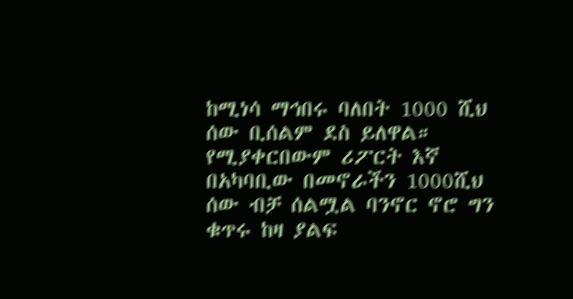ከሚነሳ ማኅበሩ ባለበት 1000 ሺህ ሰው ቢሰልም ደስ ይለዋል። የሚያቀርበውም ሪፖርት እኛ በአካባቢው በመኖራችን 1000ሺህ ሰው ብቻ ሰልሟል ባንኖር ኖሮ ግን ቁጥሩ ከዛ ያልፍ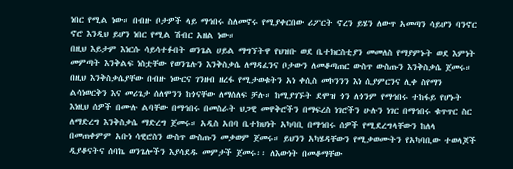ነበር የሚል ነው። በብዙ ቦታዎች ላይ ማኅበሩ ስለመኖሩ የሚያቀርበው ሪፖርት ኖረን ይሄን ለውጥ አመጣን ሳይሆን ባንኖር ኖሮ እንዲህ ይሆን ነበር የሚል ሽብር አዘል ነው።
በዚህ እይታም እነርሱ ሳይሳተፉበት ወንጌል ሀይል ማግኘትዋ የህዝቡ ወደ ቤተክርስቲያን መመለስ የማያምኑት ወደ እምነት መምጣት እንቅልፍ ነስቷቸው የወንጌሉን እንቅስቃሴ ለማዳፈንና ቦታውን ለመቆጣጠር ውስጥ ውስጡን እንቅስቃሴ ጀመሩ። በዚህ እንቅስቃሴያቸው በብዙ ነውርና ገንዘብ ዘረፋ የሚታወቁትን አነ ቀሲስ መኮንንን እነ ሲያምርንና ሊቀ ስየማን ልሳነወርቅን እና መሪጌታ ሰለሞንን ከጎናቸው ለማሰለፍ ቻሉ። ከሚያገኙት ደሞዝ ጎን ለጎንም የማኅበሩ ተከፋይ የሆኑት እነዚህ ሰዎች በሙሉ ልባቸው በማኅበሩ በመስራት ህጋዊ መዋቅሮችን በማፍረስ ነገሮችን ሁሉን ነገር በማኅበሩ ቁጥጥር ስር ለማድረግ እንቅስቃሴ ማድረግ ጀመሩ። አዲስ አበባ ቤተክህነት አካባቢ በማኅበሩ ሰዎች የሚደረግላቸውን ከለላ በመጠቀምም አቡነ ሳዊሮስን ውስጥ ውስጡን መቃወም ጀመሩ። ይህንን አካሄዳቸውን የሚቃወሙትን የአካባቢው ተወላጆች ዲያቆናትና ሰባኬ ወንጌሎችን እያሳደዱ መምታች ጀመሩ፡፡ ለእውነት በመቆማቸው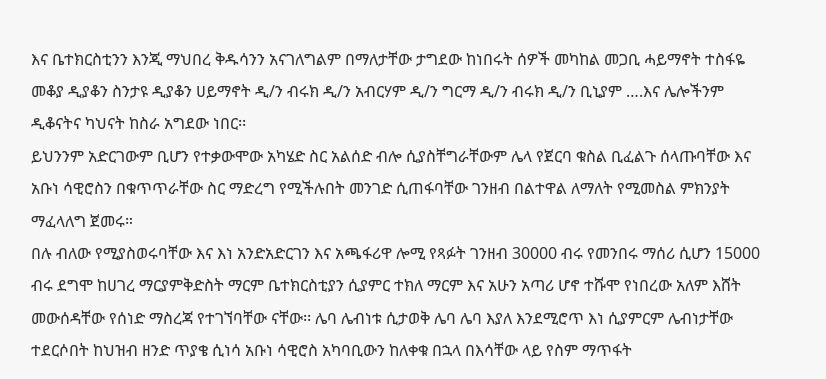እና ቤተክርስቲንን እንጂ ማህበረ ቅዱሳንን አናገለግልም በማለታቸው ታግደው ከነበሩት ሰዎች መካከል መጋቢ ሓይማኖት ተስፋዬ መቆያ ዲያቆን ስንታዩ ዲያቆን ሀይማኖት ዲ/ን ብሩክ ዲ/ን አብርሃም ዲ/ን ግርማ ዲ/ን ብሩክ ዲ/ን ቢኒያም ….እና ሌሎችንም ዲቆናትና ካህናት ከስራ አግደው ነበር፡፡
ይህንንም አድርገውም ቢሆን የተቃውሞው አካሄድ ስር አልሰድ ብሎ ሲያስቸግራቸውም ሌላ የጀርባ ቁስል ቢፈልጉ ሰላጡባቸው እና አቡነ ሳዊሮስን በቁጥጥራቸው ስር ማድረግ የሚችሉበት መንገድ ሲጠፋባቸው ገንዘብ በልተዋል ለማለት የሚመስል ምክንያት ማፈላለግ ጀመሩ።
በሉ ብለው የሚያስወሩባቸው እና እነ አንድአድርገን እና አጫፋሪዋ ሎሚ የጻፉት ገንዘብ 30000 ብሩ የመንበሩ ማሰሪ ሲሆን 15000 ብሩ ደግሞ ከሀገረ ማርያምቅድስት ማርም ቤተክርስቲያን ሲያምር ተክለ ማርም እና አሁን አጣሪ ሆኖ ተሹሞ የነበረው አለም እሸት መውሰዳቸው የሰነድ ማስረጃ የተገኘባቸው ናቸው፡፡ ሌባ ሌብነቱ ሲታወቅ ሌባ ሌባ እያለ እንደሚሮጥ እነ ሲያምርም ሌብነታቸው ተደርሶበት ከህዝብ ዘንድ ጥያቄ ሲነሳ አቡነ ሳዊሮስ አካባቢውን ከለቀቁ በኋላ በእሳቸው ላይ የስም ማጥፋት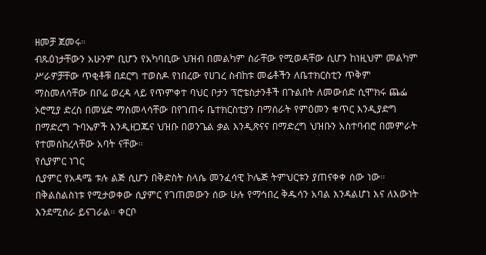ዘመቻ ጀመሩ።
ብጹዕነታቸውን አሁንም ቢሆን የአካባቢው ህዝብ በመልካም ስራቸው የሚወዳቸው ሲሆን ከነዚህም መልካም ሥራዎቻቸው ጥቂቶቹ በደርግ ተወስዶ የነበረው የሀገረ ስብከቱ መሬቶችን ለቤተክርስቲን ጥቅም ማስመለሳቸው በቦሬ ወረዳ ላይ የጥምቀተ ባህር ቦታን ፕሮቴስታንቶች በጉልበት ለመውሰድ ሲሞክሩ ጨፌ ኦሮሚያ ድረስ በመሄድ ማስመላሳቸው በየገጠሩ ቤተክርስቲያን በማሰራት የምዕመን ቁጥር እንዲያድግ በማድረግ ጉባኤዎች እንዲዘጋጁና ህዝቡ በወንጌል ቃል እንዲጽናና በማድረግ ህዝቡን አስተባብሮ በመምራት የተመሰከረላቸው አባት ናቸው።
የሲያምር ነገር
ሲያምር የአዳሜ ቱሉ ልጅ ሲሆን በቅድስት ስላሴ መንፈሳዊ ኮሌጅ ትምህርቱን ያጠናቀቀ ሰው ነው። በቅልስልስነቱ የሚታወቀው ሲያምር የገጠመውን ሰው ሁሉ የማኅበረ ቅዱሳን አባል እንዳልሆነ እና ለእውነት እንደሚሰራ ይናገራል። ቀርቦ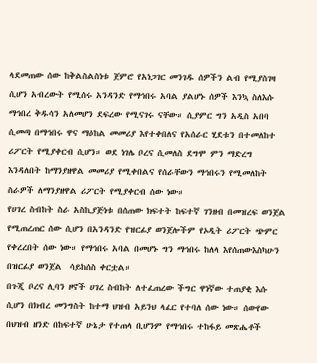ላደመጠው ሰው ከቅልስልስነቱ ጀምሮ የአነጋገር መንገዱ ሰዎችን ልብ የሚያስገዛ ሲሆን አብረውት የሚሰሩ አንዳንድ የማኅበሩ አባል ያልሆኑ ሰዎች እንኳ ስለእሱ ማኅበረ ቅዱሳን አለመሆን ደፍረው የሚናገሩ ናቸው። ሲያምር ግን አዲስ አበባ ሲመጣ በማኅበሩ ዋና ማዕከል መመሪያ እየተቀበለና የአሰራር ሂደቱን በተመለከተ ሪፖርት የሚያቀርብ ሲሆን። ወደ ነገሌ ቦረና ሲመለስ ደግሞ ምን ማድረግ እንዳለበት ከማንያዘዋል መመሪያ የሚቀበልና የሰራቸውን ማኅበሩን የሚመለከት ስራዎች ለማንያዘዋል ሪፖርት የሚያቀርብ ሰው ነው።
የሀገረ ስብከት ስራ አስኪያጅነቱ በሰጠው ክፍተት ከፍተኛ ገንዘብ በመዝረፍ ወንጀል የሚጠረጠር ሰው ሲሆን በአንዳንድ የዝርፊያ ወንጀሎችም የኦዲት ሪፖርት ጭምር የቀረረበት ሰው ነው። የማኅበሩ አባል በመሆኑ ግን ማኅበሩ ከለላ እየሰጠውእስካሁን በዝርፊያ ወንጀል  ሳይከሰስ ቀርቷል።
በጉጂ ቦረና ሊባን ዞኖች ሀገረ ስብከት ለተፈጠረው ችግር ዋነኛው ተጠያቂ እሱ ሲሆን በክብረ መንግስት ከተማ ህዝብ አይንህ ላፈር የተባለ ሰው ነው። ሰውየው በህዝብ ዘንድ በከፍተኛ ሁኔታ የተጠላ ቢሆንም የማኅበሩ ተከፋይ መጽሔቶች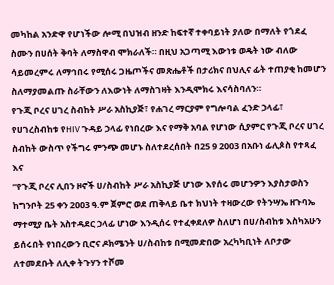መካከል አንድዋ የሆነችው ሎሚ በህዝብ ዘንድ ከፍተኛ ተቀባይነት ያለው በማለት የጎደፈ ስሙን በሀሰት ቅባት ለማስዋብ ሞክራለች። በዚህ አጋጣሚ እውነቱ ወዴት ነው ብለው ሳይመረምሩ ለማኅበሩ የሚሰሩ ጋዜጦችና መጽሔቶች በታሪክና በህሊና ፊት ተጠያቂ ከመሆን ስለማያመልጡ ስራቸውን ለእውነት ለማስገዛት እንዲሞክሩ እናሳስባለን።
የጉጂ ቦረና ሀገረ ስብከት ሥራ አስኪያጅ፣ የሐገረ ማርያም የግሎባል ፈንድ ኃላፊ፣ የሀገረስብከቱ የHIV ጉዳይ ኃላፊ የነበረው እና የማቅ አባል የሆነው ሲያምር የጉጂ ቦረና ሀገረ ስብከት ውስጥ የችግሩ ምንጭ መሆኑ ስለተደረሰበት በ25 9 2003 በአቡነ ፊሊጶስ የተጻፈ እና
“የጉጂ ቦረና ሊበን ዞኖች ሀ/ስብከት ሥራ አስኪያጅ ሆነው እየሰሩ መሆንዎን እያስታወስን ከግንቦት 25 ቀን 2ዐዐ3 ዓ.ም ጀምሮ ወደ ጠቅላይ ቤተ ክህነት ተዛውረው የትንሣኤ ዘጉባኤ ማተሚያ ቤት አስተዳደር ኃላፊ ሆነው እንዲሰሩ የተፈቀደለዎ ስለሆነ በሀ/ስብከቱ እስካአሁን ይሰሩበት የነበረውን ቢሮና ዶክሜንት ሀ/ስብከቱ በሚመድበው አረካካቢነት ለቦታው ለተመደቡት ለሊቀ ትጉሃን ተሾመ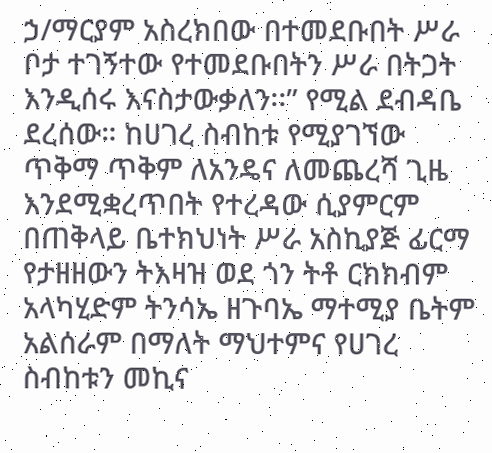ኃ/ማርያም አስረክበው በተመደቡበት ሥራ ቦታ ተገኝተው የተመደቡበትን ሥራ በትጋት እንዲሰሩ እናስታውቃለን፡፡” የሚል ደብዳቤ ደረሰው። ከሀገረ ስብከቱ የሚያገኘው ጥቅማ ጥቅም ለአንዴና ለመጨረሻ ጊዜ እንደሚቋረጥበት የተረዳው ሲያምርም በጠቅላይ ቤተክህነት ሥራ አስኪያጅ ፊርማ የታዘዘውን ትእዛዝ ወደ ጎን ትቶ ርክክብም አላካሂድም ትንሳኤ ዘጉባኤ ማተሚያ ቤትም አልሰራም በማለት ማህተምና የሀገረ ስብከቱን መኪና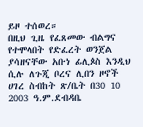ይዞ ተሰወረ።
በዚህ ጊዜ የፈጸመው ብልግና የተሞላበት የድፈረት ወንጀል ያሳዘናቸው አቡነ ፊሊጶስ እንዲህ ሲሉ ለጉጂ ቦረና ሊበን ዞኖች ሀገረ ስብከት ጽ/ቤት በ30 10 2003 ዓ.ም.ደብዳቤ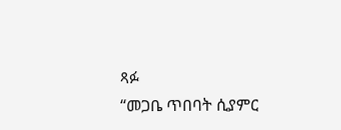ጻፉ
“መጋቤ ጥበባት ሲያምር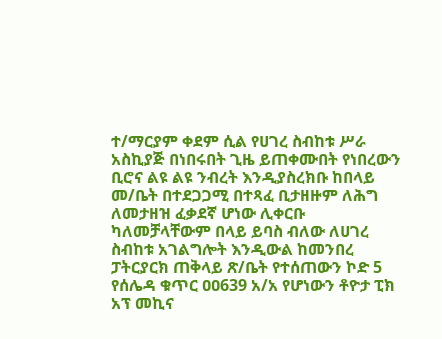ተ/ማርያም ቀደም ሲል የሀገረ ስብከቱ ሥራ አስኪያጅ በነበሩበት ጊዜ ይጠቀሙበት የነበረውን ቢሮና ልዩ ልዩ ንብረት እንዲያስረክቡ ከበላይ መ/ቤት በተደጋጋሚ በተጻፈ ቢታዘዙም ለሕግ ለመታዘዝ ፈቃደኛ ሆነው ሊቀርቡ ካለመቻላቸውም በላይ ይባስ ብለው ለሀገረ ስብከቱ አገልግሎት እንዲውል ከመንበረ ፓትርያርክ ጠቅላይ ጽ/ቤት የተሰጠውን ኮድ 5 የሰሌዳ ቁጥር ዐዐ639 አ/አ የሆነውን ቶዮታ ፒክ አፕ መኪና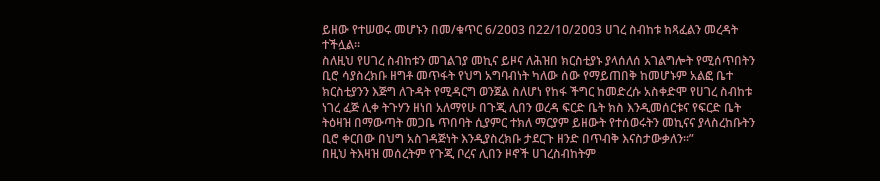ይዘው የተሠወሩ መሆኑን በመ/ቁጥር 6/2ዐዐ3 በ22/1ዐ/2ዐዐ3 ሀገረ ስብከቱ ከጻፈልን መረዳት ተችሏል፡፡
ስለዚህ የሀገረ ስብከቱን መገልገያ መኪና ይዞና ለሕዝበ ክርስቲያኑ ያላሰለሰ አገልግሎት የሚሰጥበትን ቢሮ ሳያስረክቡ ዘግቶ መጥፋት የህግ አግባብነት ካለው ሰው የማይጠበቅ ከመሆኑም አልፎ ቤተ ክርስቲያንን እጅግ ለጉዳት የሚዳርግ ወንጀል ስለሆነ የከፋ ችግር ከመድረሱ አስቀድሞ የሀገረ ስብከቱ ነገረ ፈጅ ሊቀ ትጉሃን ዘነበ አለማየሁ በጉጂ ሊበን ወረዳ ፍርድ ቤት ክስ እንዲመሰርቱና የፍርድ ቤት ትዕዛዝ በማውጣት መጋቤ ጥበባት ሲያምር ተክለ ማርያም ይዘውት የተሰወሩትን መኪናና ያላስረከቡትን ቢሮ ቀርበው በህግ አስገዳጅነት እንዲያስረክቡ ታደርጉ ዘንድ በጥብቅ እናስታውቃለን፡፡”
በዚህ ትእዛዝ መሰረትም የጉጂ ቦረና ሊበን ዞኖች ሀገረስብከትም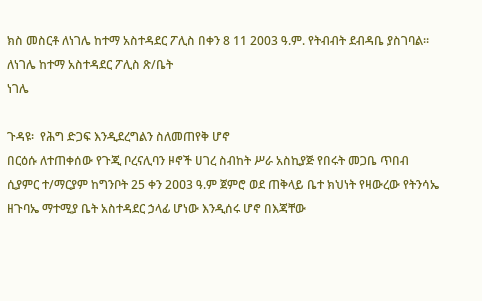ክስ መስርቶ ለነገሌ ከተማ አስተዳደር ፖሊስ በቀን 8 11 2003 ዓ.ም. የትብብት ደብዳቤ ያስገባል።
ለነገሌ ከተማ አስተዳደር ፖሊስ ጽ/ቤት
ነገሌ

ጉዳዩ፡  የሕግ ድጋፍ እንዲደረግልን ስለመጠየቅ ሆኖ
በርዕሱ ለተጠቀሰው የጉጂ ቦረናሊባን ዞኖች ሀገረ ስብከት ሥራ አስኪያጅ የበሩት መጋቤ ጥበብ ሲያምር ተ/ማርያም ከግንቦት 25 ቀን 2ዐዐ3 ዓ.ም ጀምሮ ወደ ጠቅላይ ቤተ ክህነት የዛውረው የትንሳኤ ዘጉባኤ ማተሚያ ቤት አስተዳደር ኃላፊ ሆነው እንዲሰሩ ሆኖ በእጃቸው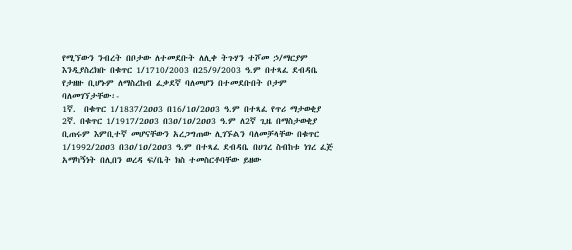የሚኘውን ንብረት በቦታው ለተመደቡት ለሊቀ ትጉሃን ተሾመ ኃ/ማርያም እንዲያስረክቡ በቁጥር 1/1710/2003 በ25/9/2003 ዓ.ም በተጻፈ ደብዳቤ የታዘዙ ቢሆኑም ለማስረከብ ፈቃደኛ ባለመሆን በተመደቡበት ቦታም ባለመገኘታቸው፡-
1ኛ.  በቁጥር 1/1837/2ዐዐ3 በ16/1ዐ/2ዐዐ3 ዓ.ም በተጻፈ የጥሪ ማታወቂያ
2ኛ. በቁጥር 1/1917/2ዐዐ3 በ3ዐ/1ዐ/2ዐዐ3 ዓ.ም ለ2ኛ ጊዜ በማስታወቂያ ቢጠሩም እምቢተኛ መሆናቸውን አረጋግጠው ሊገኙልን ባለመቻላቸው በቁጥር 1/1992/2ዐዐ3 በ3ዐ/1ዐ/2ዐዐ3 ዓ.ም በተጻፈ ደብዳቤ በሀገረ ስብከቱ ነገረ ፈጅ አማካኝነት በሊበን ወረዳ ፍ/ቤት ክስ ተመስርቶባቸው ይዘው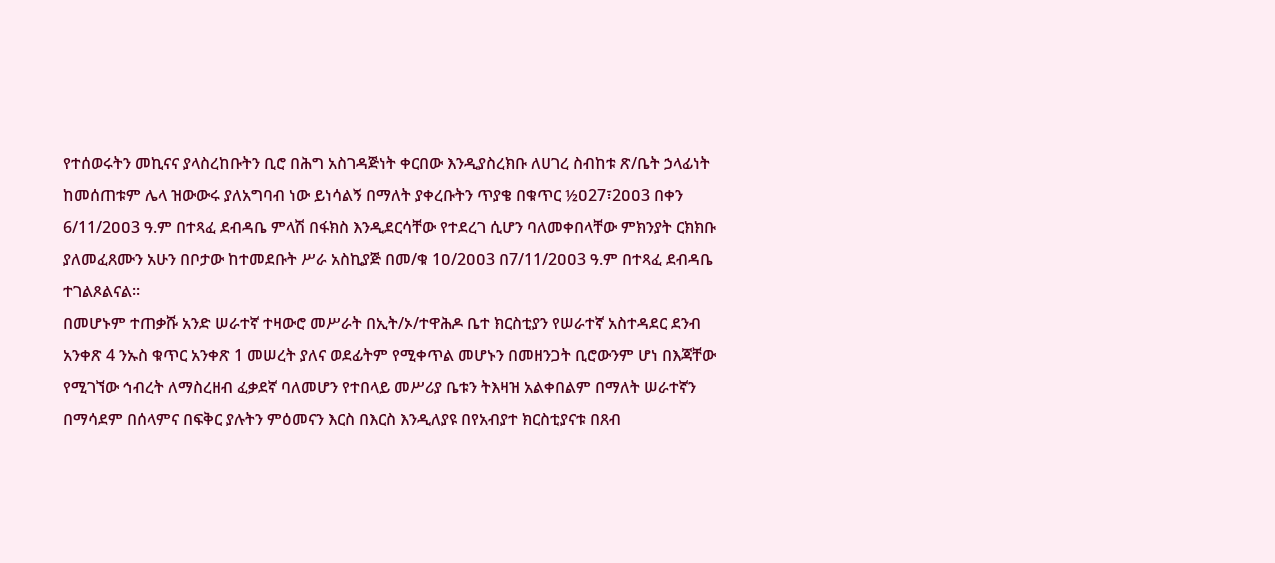የተሰወሩትን መኪናና ያላስረከቡትን ቢሮ በሕግ አስገዳጅነት ቀርበው እንዲያስረክቡ ለሀገረ ስብከቱ ጽ/ቤት ኃላፊነት ከመሰጠቱም ሌላ ዝውውሩ ያለአግባብ ነው ይነሳልኝ በማለት ያቀረቡትን ጥያቄ በቁጥር ½ዐ27፣2ዐዐ3 በቀን 6/11/2ዐዐ3 ዓ.ም በተጻፈ ደብዳቤ ምላሽ በፋክስ እንዲደርሳቸው የተደረገ ሲሆን ባለመቀበላቸው ምክንያት ርክክቡ ያለመፈጸሙን አሁን በቦታው ከተመደቡት ሥራ አስኪያጅ በመ/ቁ 1ዐ/2ዐዐ3 በ7/11/2ዐዐ3 ዓ.ም በተጻፈ ደብዳቤ ተገልጾልናል፡፡
በመሆኑም ተጠቃሹ አንድ ሠራተኛ ተዛውሮ መሥራት በኢት/ኦ/ተዋሕዶ ቤተ ክርስቲያን የሠራተኛ አስተዳደር ደንብ አንቀጽ 4 ንኡስ ቁጥር አንቀጽ 1 መሠረት ያለና ወደፊትም የሚቀጥል መሆኑን በመዘንጋት ቢሮውንም ሆነ በእጃቸው የሚገኘው ኅብረት ለማስረዘብ ፈቃደኛ ባለመሆን የተበላይ መሥሪያ ቤቱን ትእዛዝ አልቀበልም በማለት ሠራተኛን በማሳደም በሰላምና በፍቅር ያሉትን ምዕመናን እርስ በእርስ እንዲለያዩ በየአብያተ ክርስቲያናቱ በጸብ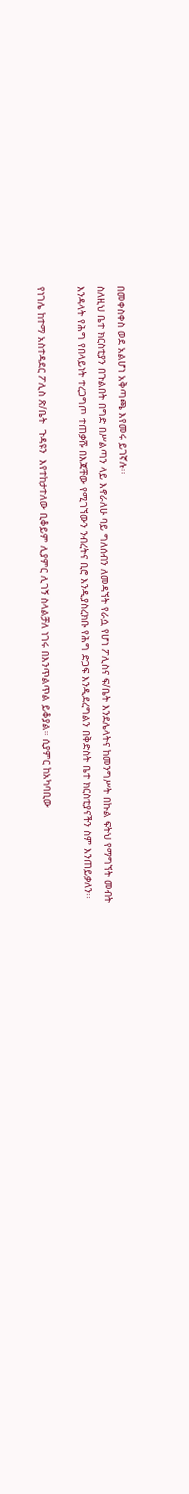በመቀስቀስ ወደ አልሆነ አቅጣጫ እየመሩ ይገኛሉ፡፡
ስለዚህ ቤተ ክርስቲያን በጉልበት በግድ በሥልጣን ላይ እኖራለሁ ባይ ግለሰብን ለመዳኘት የራሷ የሆነ ፖሊስና ፍ/ቤት እንደሌላትና ከመንግሥት በኩል ፍትህ የማግኘት መብት እንዳላት የሕግ የበላይነት ተረጋግጦ ተጠቃሹ በእጃቸው የሚገኘውን ንብረትና ቢሮ እንዲያስረክቡ የሕግ ድጋፍ እንዲደረግልን በቅድስት ቤተ ክርስቲያናችን ስም እንጠይቃለን፡፡

የነገሌ ከተማ አስተዳደር ፖሊስ ጽ/ቤት  ጉዳዩን  እየተከታተለው ቢቆይም ሊያምር ሊገኝ ስላልቻለ ነገሩ በእንጥልጥል ይቆያል። ሲያምር ከአካባቢው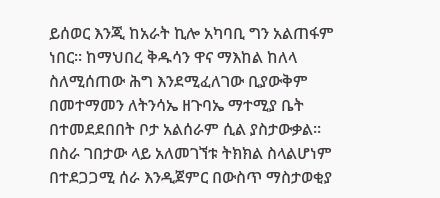ይሰወር እንጂ ከአራት ኪሎ አካባቢ ግን አልጠፋም ነበር። ከማህበረ ቅዱሳን ዋና ማእከል ከለላ ስለሚሰጠው ሕግ እንደሚፈለገው ቢያውቅም በመተማመን ለትንሳኤ ዘጉባኤ ማተሚያ ቤት በተመደደበበት ቦታ አልሰራም ሲል ያስታውቃል።
በስራ ገበታው ላይ አለመገኘቱ ትክክል ስላልሆነም በተደጋጋሚ ሰራ እንዲጀምር በውስጥ ማስታወቂያ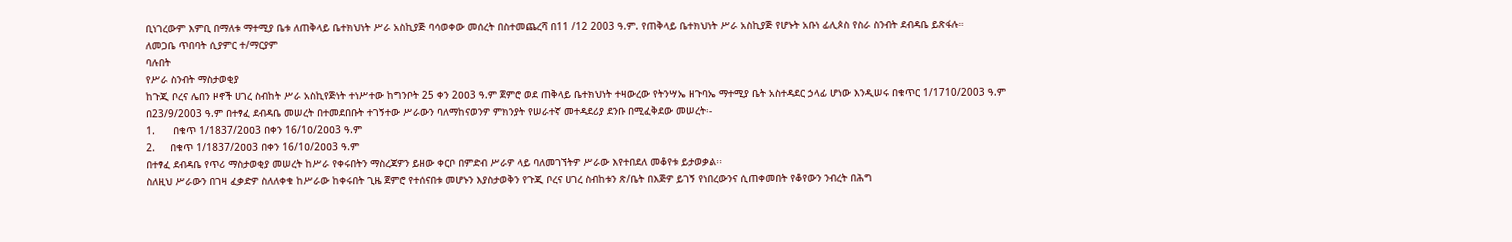ቢነገረውም እምቢ በማለቱ ማተሚያ ቤቱ ለጠቅላይ ቤተክህነት ሥራ አስኪያጅ ባሳወቀው መሰረት በስተመጨረሻ በ11 /12 2003 ዓ.ም. የጠቅላይ ቤተክህነት ሥራ አስኪያጅ የሆኑት አቡነ ፊሊጶስ የስራ ስንብት ደብዳቤ ይጽፋሉ።
ለመጋቤ ጥበባት ሲያምር ተ/ማርያም
ባሉበት
የሥራ ስንብት ማስታወቂያ
ከጉጂ ቦረና ሌበን ዞኖች ሀገረ ስብከት ሥራ አስኪየጅነት ተነሥተው ከግንቦት 25 ቀን 2ዐዐ3 ዓ.ም ጀምሮ ወደ ጠቅላይ ቤተክህነት ተዛውረው የትንሣኤ ዘጉባኤ ማተሚያ ቤት አስተዳደር ኃላፊ ሆነው እንዲሠሩ በቁጥር 1/1710/2003 ዓ.ም በ23/9/2003 ዓ.ም በተፃፈ ደብዳቤ መሠረት በተመደበቡት ተገኝተው ሥራውን ባለማከናወንዎ ምክንያት የሠራተኛ መተዳደሪያ ደንቡ በሚፈቅደው መሠረት፡-
1.      በቁጥ 1/1837/2ዐዐ3 በቀን 16/1ዐ/2ዐዐ3 ዓ.ም
2.     በቁጥ 1/1837/2ዐዐ3 በቀን 16/1ዐ/2ዐዐ3 ዓ.ም
በተፃፈ ደብዳቤ የጥሪ ማስታወቂያ መሠረት ከሥራ የቀሩበትን ማስረጃዎን ይዘው ቀርቦ በምድብ ሥራዎ ላይ ባለመገኘትዎ ሥራው እየተበደለ መቆየቱ ይታወቃል፡፡
ስለዚህ ሥራውን በገዛ ፈቃድዎ ስለለቀቁ ከሥራው ከቀሩበት ጊዜ ጀምሮ የተሰናበቱ መሆኑን እያስታወቅን የጉጂ ቦረና ሀገረ ስብከቱን ጽ/ቤት በእጅዎ ይገኝ የነበረውንና ሲጠቀመበት የቆየውን ንብረት በሕግ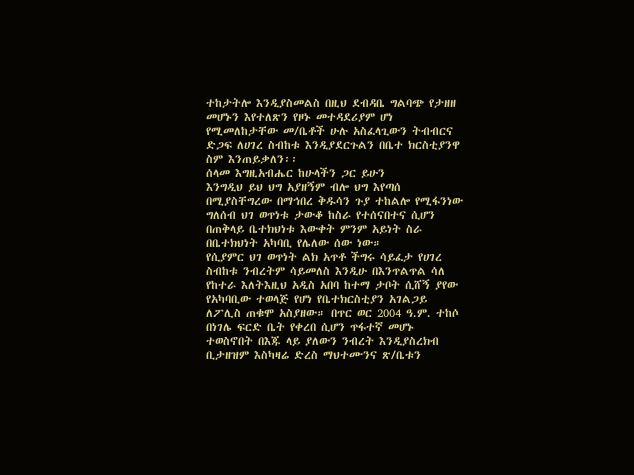ተከታትሎ እንዲያስመልስ በዚህ ደብዳቤ ግልባጭ የታዘዘ መሆኑን እየተለጽን የዞኑ መተዳደሪያም ሆነ የሚመለከታቸው መ/ቤቶች ሁሉ አስፈላጊውን ትብብርና ድጋፍ ለሀገረ ስብከቱ እንዲያደርጉልን በቤተ ክርስቲያንዋ ስም እንጠይቃለን፡፡
ሰላመ እግዚአብሔር ከሁላችን ጋር ይሁን
እንግዲህ ይህ ህግ አያዘኝም ብሎ ህግ እየጣሰ በሚያስቸግረው በማኅበረ ቅዱሳን ጉያ ተከልሎ የሚፋንነው ግለሰብ ህገ ወጥነቱ ታውቆ ከስራ የተሰናበተና ሲሆን በጠቅላይ ቤተክህነቱ እውቀት ምንም አይነት ስራ በቤተክህነት አካባቢ የሌለው ሰው ነው።
የሲያምር ህገ ወጥነት ልክ አጥቶ ችግሩ ሳይፈታ የሀገረ ስብከቱ ንብረትም ሳይመለስ እንዲሁ በእንጥልጥል ሳለ የከተራ እለትእዚህ አዲስ አበባ ከተማ ታቦት ሲሸኝ ያየው የአካባቢው ተወላጅ የሆነ የቤተክርስቲያን አገልጋይ ለፖሊስ ጠቁሞ አስያዘው። በጥር ወር 2004 ዓ.ም. ተከሶ በነገሌ ፍርድ ቤት የቀረበ ሲሆን ጥፋተኛ መሆኑ ተወስኖበት በእጁ ላይ ያለውን ንብረት እንዲያስረክብ ቢታዘዝም እስካዛሬ ድረስ ማህተሙንና ጽ/ቤቱን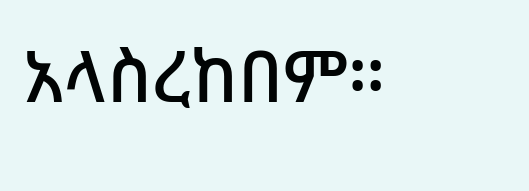አላስረከበም።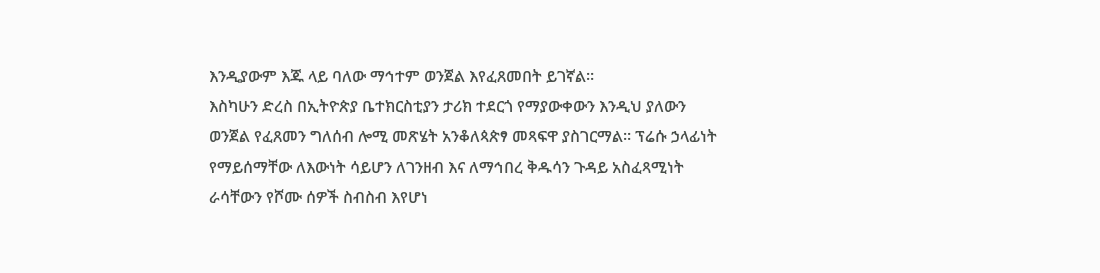እንዲያውም እጁ ላይ ባለው ማኅተም ወንጀል እየፈጸመበት ይገኛል።
እስካሁን ድረስ በኢትዮጵያ ቤተክርስቲያን ታሪክ ተደርጎ የማያውቀውን እንዲህ ያለውን ወንጀል የፈጸመን ግለሰብ ሎሚ መጽሄት አንቆለጳጵፃ መጻፍዋ ያስገርማል። ፕሬሱ ኃላፊነት የማይሰማቸው ለእውነት ሳይሆን ለገንዘብ እና ለማኅበረ ቅዱሳን ጉዳይ አስፈጻሚነት ራሳቸውን የሾሙ ሰዎች ስብስብ እየሆነ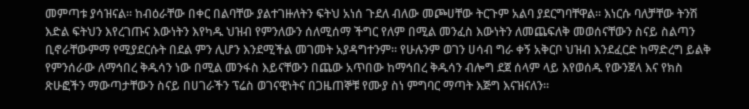መምጣቱ ያሳዝናል። ከብዕራቸው በቀር በልባቸው ያልተገዙለትን ፍትህ አነሰ ጉደለ ብለው መጮሀቸው ትርጉም አልባ ያደርግባቸዋል። እነርሱ ባለቻቸው ትንሽ እድል ፍትህን እየረገጡና እውነትን እየካዱ ህዝብ የምንለውን ሰለሚሰማ ችግር የለም በሚል መንፈስ እውነትን ለመጨፍለቅ መወሰናቸውን ስናይ ስልጣን ቢኖራቸውምማ የሚያደርሱት በደል ምን ሊሆን እንደሚችል መገመት አያዳግተንም። የሁሉንም ወገን ሀሳብ ግራ ቀኝ አቅርቦ ህዝብ እንደፈርድ ከማድረግ ይልቅ የምንሰራው ለማኅበረ ቅዱሳን ነው በሚል መንፋስ እይናቸውን በጨው አጥበው ከማኅበረ ቅዱሳን ብሎግ ደጀ ሰላም ላይ እየወሰዱ የውንጀላ እና የክስ ጽሁፎችን ማውጣታቸውን ስናይ በሀገራችን ፕሬስ ወገናዊነትና በጋዜጠኞቹ የሙያ ስነ ምግባር ማጣት እጅግ እናዝናለን።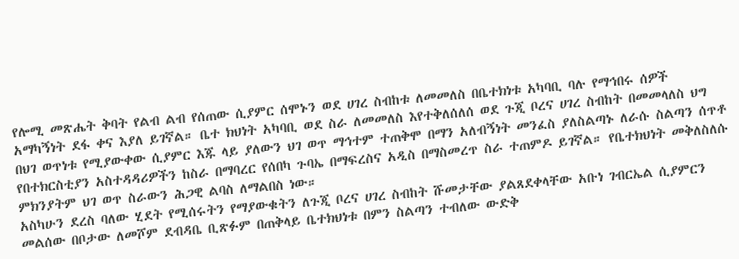የሎሚ መጽሔት ቅባት የልብ ልብ የሰጠው ሲያምር ሰሞኑን ወደ ሀገረ ስብከቱ ለመመለስ በቤተክነቱ አካባቢ ባሉ የማኅበሩ ሰዎች አማካኝነት ደፋ ቀና እያለ ይገኛል። ቤተ ክህነት አካባቢ ወደ ስራ ለመመለስ እየተቅለሰለሰ ወደ ጉጂ ቦረና ሀገረ ስብከት በመመላለስ ህግ በህገ ወጥነቱ የሚያውቀው ሲያምር እጁ ላይ ያለውን ህገ ወጥ ማኅተም ተጠቅሞ በማን አለብኝነት መንፈስ ያለስልጣኑ ለራሱ ስልጣን ሰጥቶ የበተክርስቲያን አስተዳዳሪዎችን ከስራ በማባረር የሰበካ ጉባኤ በማፍረስና አዲስ በማስመረጥ ስራ ተጠምዶ ይገኛል። የቤተክህነት መቅለስለሱ ምክንያትም ህገ ወጥ ስራውን ሕጋዊ ልባስ ለማልበስ ነው።
አስካሁን ደረስ ባለው ሂደት የሚሰሩትን የማያውቁትን ለጉጂ ቦረና ሀገረ ስብከት ሹመታቸው ያልጸደቀላቸው አቡነ ገብርኤል ሲያምርን መልሰው በቦታው ለመሾም ደብዳቤ ቢጽፉም በጠቅላይ ቤተክህነቱ በምን ስልጣን ተብለው ውድቅ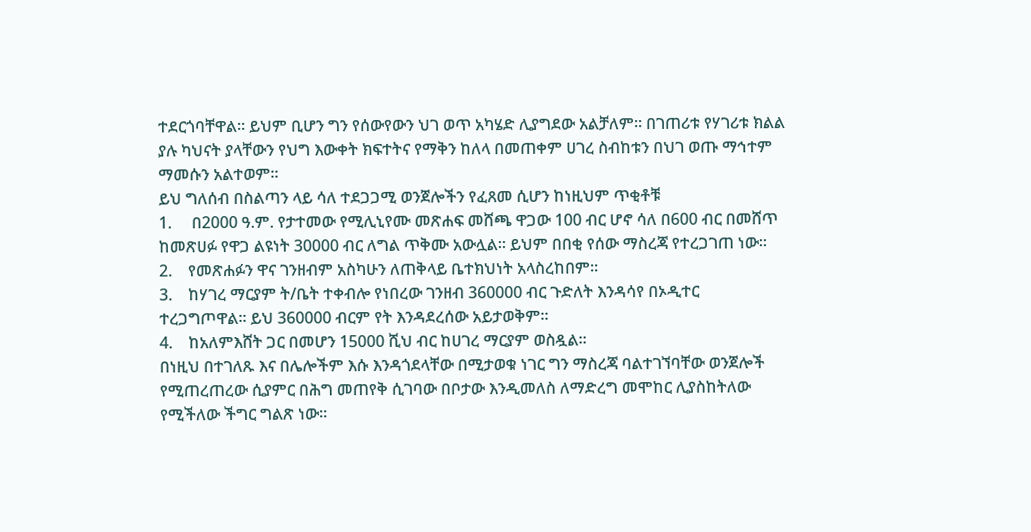ተደርጎባቸዋል። ይህም ቢሆን ግን የሰውየውን ህገ ወጥ አካሄድ ሊያግደው አልቻለም። በገጠሪቱ የሃገሪቱ ክልል ያሉ ካህናት ያላቸውን የህግ እውቀት ክፍተትና የማቅን ከለላ በመጠቀም ሀገረ ስብከቱን በህገ ወጡ ማኅተም ማመሱን አልተወም።
ይህ ግለሰብ በስልጣን ላይ ሳለ ተደጋጋሚ ወንጀሎችን የፈጸመ ሲሆን ከነዚህም ጥቂቶቹ
1.     በ2000 ዓ.ም. የታተመው የሚሊኒየሙ መጽሐፍ መሸጫ ዋጋው 100 ብር ሆኖ ሳለ በ600 ብር በመሸጥ ከመጽሀፉ የዋጋ ልዩነት 30000 ብር ለግል ጥቅሙ አውሏል። ይህም በበቂ የሰው ማስረጃ የተረጋገጠ ነው።
2.    የመጽሐፉን ዋና ገንዘብም አስካሁን ለጠቅላይ ቤተክህነት አላስረከበም።
3.    ከሃገረ ማርያም ት/ቤት ተቀብሎ የነበረው ገንዘብ 360000 ብር ጉድለት እንዳሳየ በኦዲተር ተረጋግጦዋል። ይህ 360000 ብርም የት እንዳደረሰው አይታወቅም።
4.    ከአለምእሸት ጋር በመሆን 15000 ሺህ ብር ከሀገረ ማርያም ወስዷል።
በነዚህ በተገለጹ እና በሌሎችም እሱ እንዳጎደላቸው በሚታወቁ ነገር ግን ማስረጃ ባልተገኘባቸው ወንጀሎች የሚጠረጠረው ሲያምር በሕግ መጠየቅ ሲገባው በቦታው እንዲመለስ ለማድረግ መሞከር ሊያስከትለው የሚችለው ችግር ግልጽ ነው።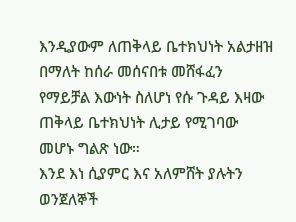እንዲያውም ለጠቅላይ ቤተክህነት አልታዘዝ በማለት ከሰራ መሰናበቱ መሸፋፈን የማይቻል እውነት ስለሆነ የሱ ጉዳይ እዛው ጠቅላይ ቤተክህነት ሊታይ የሚገባው መሆኑ ግልጽ ነው።
እንደ እነ ሲያምር እና አለምሸት ያሉትን ወንጀለኞች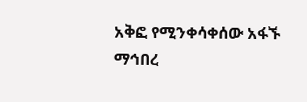አቅፎ የሚንቀሳቀሰው አፋኙ ማኅበረ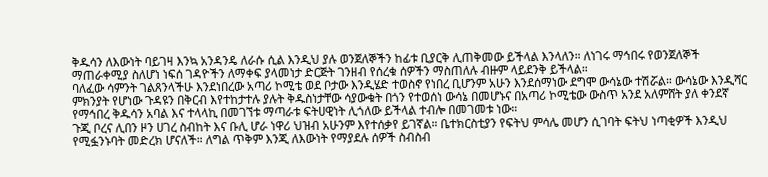ቅዱሳን ለእውነት ባይገዛ እንኳ አንዳንዴ ለራሱ ሲል እንዲህ ያሉ ወንጀለኞችን ከፊቱ ቢያርቅ ሊጠቅመው ይችላል እንላለን። ለነገሩ ማኅበሩ የወንጀለኞች ማጠራቀሚያ ስለሆነ ነፍሰ ገዳዮችን ለማቀፍ ያላመነታ ድርጅት ገንዘብ የሰረቁ ሰዎችን ማስጠለሉ ብዙም ላይደንቅ ይችላል።
ባለፈው ሳምንት ገልጸንላችሁ እንደነበረው አጣሪ ኮሚቴ ወደ ቦታው እንዲሄድ ተወስኖ የነበረ ቢሆንም አሁን እንደሰማነው ደግሞ ውሳኔው ተሽሯል። ውሳኔው እንዲሻር ምክንያት የሆነው ጉዳዩን በቅርብ እየተከታተሉ ያሉት ቅዱስነታቸው ሳያውቁት በጎን የተወሰነ ውሳኔ በመሆኑና በአጣሪ ኮሚቴው ውስጥ አንደ አለምሸት ያለ ቀንደኛ የማኅበረ ቅዱሳን አባል እና ተላላኪ በመገኘቱ ማጣራቱ ፍትሀዊነት ሊጎለው ይችላል ተብሎ በመገመቱ ነው።
ጉጂ ቦረና ሊበን ዞን ሀገረ ስብከት እና ቡሊ ሆራ ነዋሪ ህዝብ አሁንም እየተሰቃየ ይገኛል። ቤተክርስቲያን የፍትህ ምሳሌ መሆን ሲገባት ፍትህ ነጣቂዎች እንዲህ የሚፏንኑባት መድረክ ሆናለች። ለግል ጥቅም እንጂ ለእውነት የማያደሉ ሰዎች ስብስብ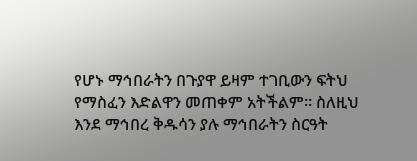የሆኑ ማኅበራትን በጉያዋ ይዛም ተገቢውን ፍትህ የማስፈን እድልዋን መጠቀም አትችልም። ስለዚህ እንደ ማኅበረ ቅዱሳን ያሉ ማኅበራትን ስርዓት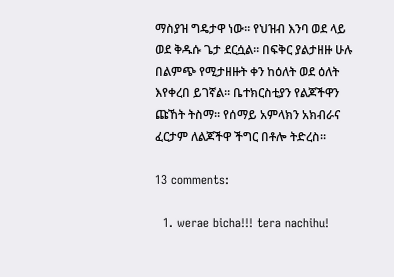ማስያዝ ግዴታዋ ነው። የህዝብ እንባ ወደ ላይ ወደ ቅዱሱ ጌታ ደርሷል። በፍቅር ያልታዘዙ ሁሉ በልምጭ የሚታዘዙት ቀን ከዕለት ወደ ዕለት እየቀረበ ይገኛል። ቤተክርስቲያን የልጆችዋን ጩኸት ትስማ። የሰማይ አምላክን አክብራና ፈርታም ለልጆችዋ ችግር በቶሎ ትድረስ።

13 comments:

  1. werae bicha!!! tera nachihu!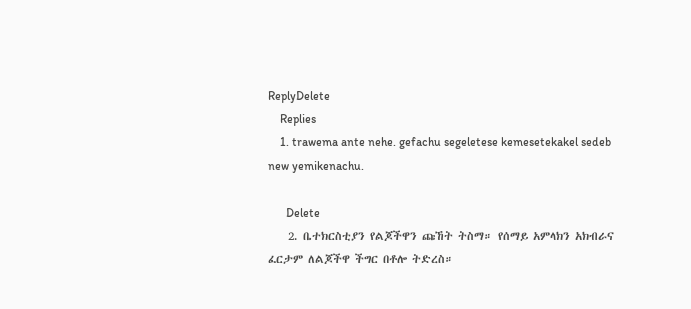ReplyDelete
    Replies
    1. trawema ante nehe. gefachu segeletese kemesetekakel sedeb new yemikenachu.

      Delete
    2. ቤተክርስቲያን የልጆችዋን ጩኸት ትስማ። የሰማይ አምላክን አክብራና ፈርታም ለልጆችዋ ችግር በቶሎ ትድረስ።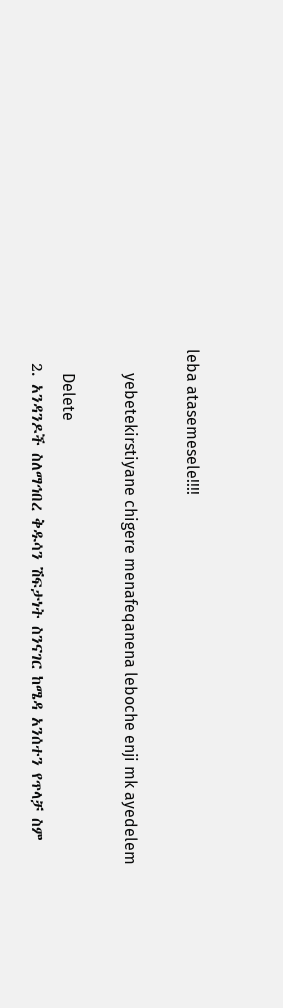leba atasemesele!!!!

      yebetekirstiyane chigere menafeqanena leboche enji mk ayedelem

      Delete
  2. አንዳንዶች ስለማኅበረ ቅዱሳን ሽፍታነት ስንናገር ከሜዳ አንሰተን የጥላቻ ስም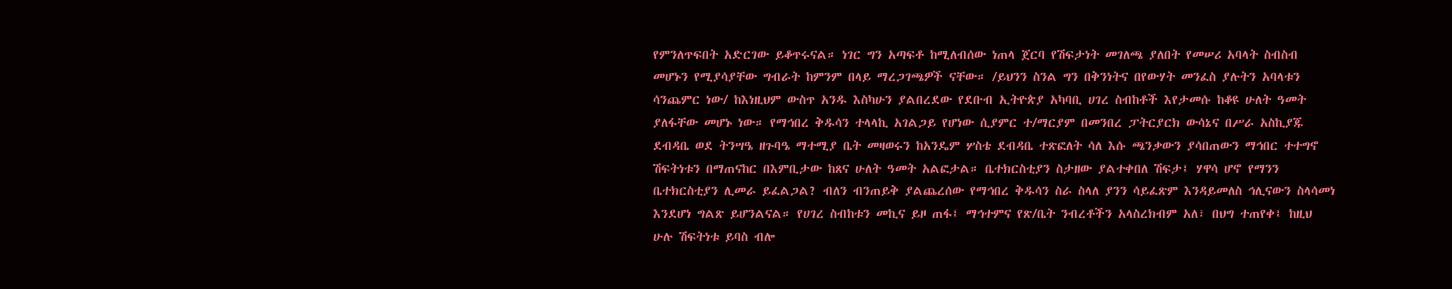የምንለጥፍበት አድርገው ይቆጥሩናል። ነገር ግን አጣፍቶ ከሚለብሰው ነጠላ ጀርባ የሽፍታነት መገለጫ ያለበት የመሠሪ አባላት ስብስብ መሆኑን የሚያሳያቸው ግብራት ከምንም በላይ ማረጋገጫዎች ናቸው። /ይህንን ስንል ግን በቅንነትና በየውሃት መንፈስ ያሉትን አባላቱን ሳንጨምር ነው/ ከእነዚህም ውስጥ አንዱ እስካሁን ያልበረደው የደቡብ ኢትዮጵያ አካባቢ ሀገረ ስብከቶች እየታመሱ ከቆዩ ሁለት ዓመት ያለፋቸው መሆኑ ነው። የማኅበረ ቅዱሳን ተላላኪ አገልጋይ የሆነው ሲያምር ተ/ማርያም በመንበረ ፓትርያርክ ውሳኔና በሥራ አስኪያጁ ደብዳቤ ወደ ትንሣዔ ዘጉባዔ ማተሚያ ቤት መዛወሩን ከአንዴም ሦስቴ ደብዳቤ ተጽፎለት ሳለ እሱ ጫንቃውን ያሳበጠውን ማኅበር ተተግኖ ሽፍትነቱን በማጠናከር በእምቢታው ከጸና ሁለት ዓመት አልፎታል። ቤተክርስቲያን ስታዘው ያልተቀበለ ሽፍታ፤ ሃዋሳ ሆኖ የማንን ቤተክርስቲያን ሊመራ ይፈልጋል? ብለን ብንጠይቅ ያልጨረሰው የማኅበረ ቅዱሳን ስራ ስላለ ያንን ሳይፈጽም እንዳይመለስ ኅሊናውን ስላሳመነ እንደሆነ ግልጽ ይሆንልናል። የሀገረ ስብከቱን መኪና ይዞ ጠፋ፤ ማኅተምና የጽ/ቤት ንብረቶችን አላስረክብም አለ፣ በህግ ተጠየቀ፤ ከዚህ ሁሉ ሽፍትነቱ ይባስ ብሎ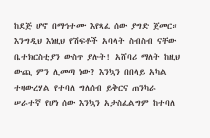ከደጅ ሆኖ በማኅተሙ እየጻፈ ሰው ያግድ ጀመር። እንግዲህ እነዚህ የሽፍቶች አባላት ስብስብ ናቸው ቤተክርስቲያን ውስጥ ያሉት! አሸባሪ ማለት ከዚህ ውጪ ምን ሊመጣ ነው? እንኳን በበላይ አካል ተዛውረሃል የተባለ ግለሰብ ይቅርና ጠንካራ ሠራተኛ የሆነ ሰው እንኳን አታስፈልግም ከተባለ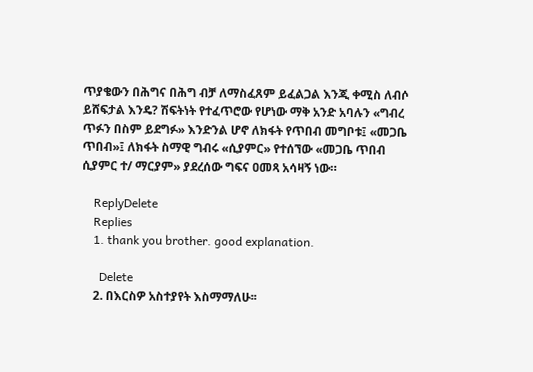ጥያቄውን በሕግና በሕግ ብቻ ለማስፈጸም ይፈልጋል እንጂ ቀሚስ ለብሶ ይሸፍታል እንዴ? ሽፍትነት የተፈጥሮው የሆነው ማቅ አንድ አባሉን «ግብረ ጥፉን በስም ይደግፉ» እንድንል ሆኖ ለክፋት የጥበብ መግቦቱ፤ «መጋቤ ጥበብ»፤ ለክፋት ስማዊ ግብሩ «ሲያምር» የተሰኘው «መጋቤ ጥበብ ሲያምር ተ/ ማርያም» ያደረሰው ግፍና ዐመጻ አሳዛኝ ነው።

    ReplyDelete
    Replies
    1. thank you brother. good explanation.

      Delete
    2. በእርስዎ አስተያየት እስማማለሁ፡፡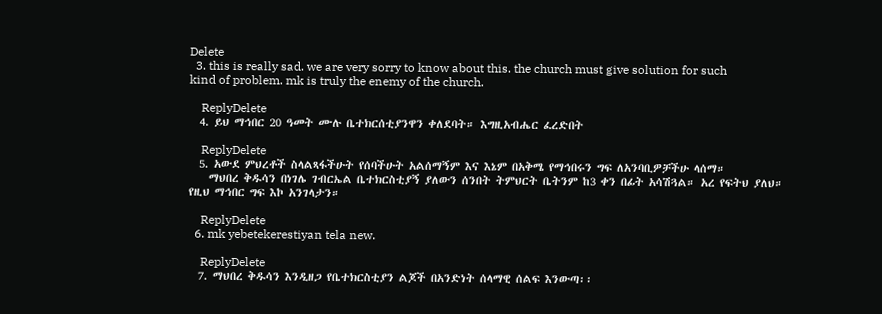Delete
  3. this is really sad. we are very sorry to know about this. the church must give solution for such kind of problem. mk is truly the enemy of the church.

    ReplyDelete
  4. ይህ ማኅበር 20 ዓመት ሙሉ ቤተክርሰቲያንዋን ቀለደባት። እግዚአብሔር ፈረድበት

    ReplyDelete
  5. አውደ ምህረቶች ስላልጻፋችሁት የሰባችሁት አልሰማኝም እና እኔም በአቅሜ የማኅበሩን ግፍ ለአንባቢዎቻችሁ ላሰማ።
    ማህበረ ቅዱሳን በነገሌ ገብርኤል ቤተክርስቲያኝ ያለውን ሰንበት ትምህርት ቤትንም ከ3 ቀን በፊት አሳሽጓል። አረ የፍትህ ያለህ። የዚህ ማኅበር ግፍ እኮ አንገላታን።

    ReplyDelete
  6. mk yebetekerestiyan tela new.

    ReplyDelete
  7. ማህበረ ቅዱሳን እንዲዘጋ የቤተክርስቲያን ልጆች በአንድነት ሰላማዊ ሰልፍ እንውጣ፡፡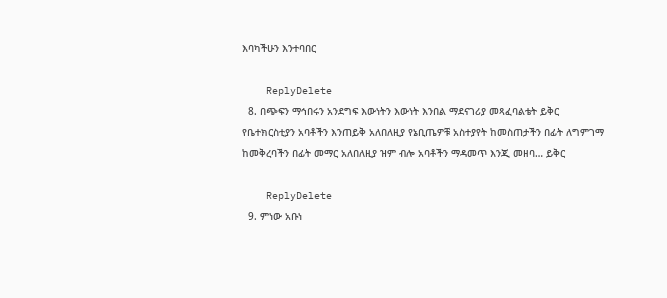እባካችሁን እንተባበር

    ReplyDelete
  8. በጭፍን ማኅበሩን አንደግፍ እውነትን እውነት እንበል ማደናገሪያ መጻፈባልቴት ይቅር የቤተክርስቲያን አባቶችን እንጠይቅ አለበለዚያ የኔቢጤዎቹ አስተያየት ከመስጠታችን በፊት ለግምገማ ከመቅረባችን በፊት መማር አለበለዚያ ዝም ብሎ አባቶችን ማዳመጥ እንጂ መዘባ… ይቅር

    ReplyDelete
  9. ምነው አቡነ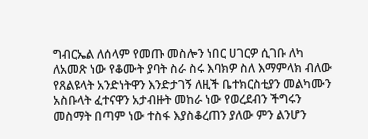ግብርኤል ለሰላም የመጡ መስሎን ነበር ሀገርዎ ሲገቡ ለካ ለአመጽ ነው የቆሙት ያባት ስራ ስሩ እባክዎ ስለ እማምላክ ብለው የጸልዩላት አንድነትዋን እንድታገኝ ለዚች ቤተክርስቲያን መልካሙን አስቡላት ፈተናዋን አታብዙት መከራ ነው የወረደብን ችግሩን መስማት በጣም ነው ተስፋ እያስቆረጠን ያለው ምን ልንሆን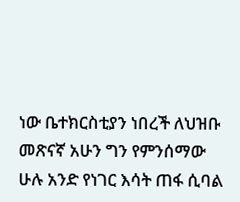ነው ቤተክርስቲያን ነበረች ለህዝቡ መጽናኛ አሁን ግን የምንሰማው ሁሉ አንድ የነገር እሳት ጠፋ ሲባል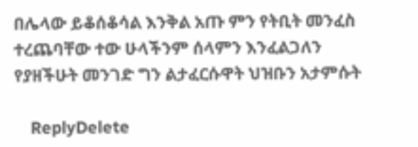በሌላው ይቆሰቆሳል እንቅል አጡ ምን የትቢት መንፈስ ተረጨባቸው ተው ሁላችንም ሰላምን እንፈልጋለን የያዘችሁት መንገድ ግን ልታፈርሱዋት ህዝቡን አታምሱት

    ReplyDelete